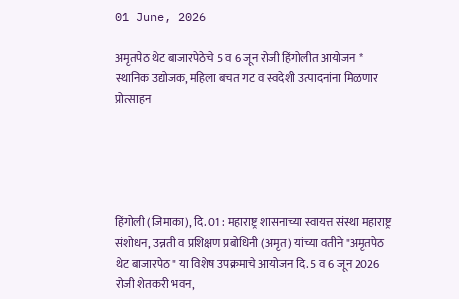01 June, 2026

अमृतपेठ थेट बाजारपेठेचे 5 व 6 जून रोजी हिंगोलीत आयोजन * स्थानिक उद्योजक, महिला बचत गट व स्वदेशी उत्पादनांना मिळणार प्रोत्साहन





हिंगोली (जिमाका), दि. 01 : महाराष्ट्र शासनाच्या स्वायत्त संस्था महाराष्ट्र संशोधन, उन्नती व प्रशिक्षण प्रबोधिनी (अमृत) यांच्या वतीने "अमृतपेठ थेट बाजारपेठ" या विशेष उपक्रमाचे आयोजन दि. 5 व 6 जून 2026 रोजी शेतकरी भवन,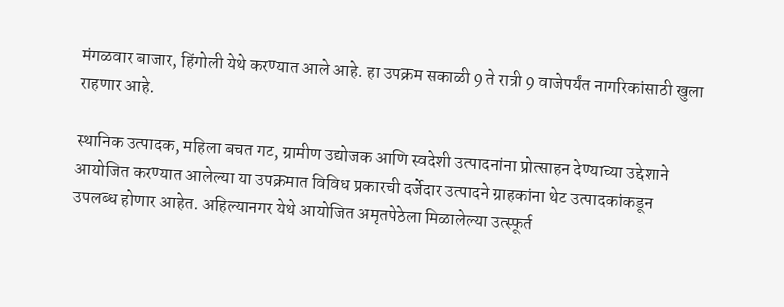मंगळवार बाजार, हिंगोली येथे करण्यात आले आहे. हा उपक्रम सकाळी 9 ते रात्री 9 वाजेपर्यंत नागरिकांसाठी खुला राहणार आहे.

स्थानिक उत्पादक, महिला बचत गट, ग्रामीण उद्योजक आणि स्वदेशी उत्पादनांना प्रोत्साहन देण्याच्या उद्देशाने आयोजित करण्यात आलेल्या या उपक्रमात विविध प्रकारची दर्जेदार उत्पादने ग्राहकांना थेट उत्पादकांकडून उपलब्ध होणार आहेत. अहिल्यानगर येथे आयोजित अमृतपेठेला मिळालेल्या उत्स्फूर्त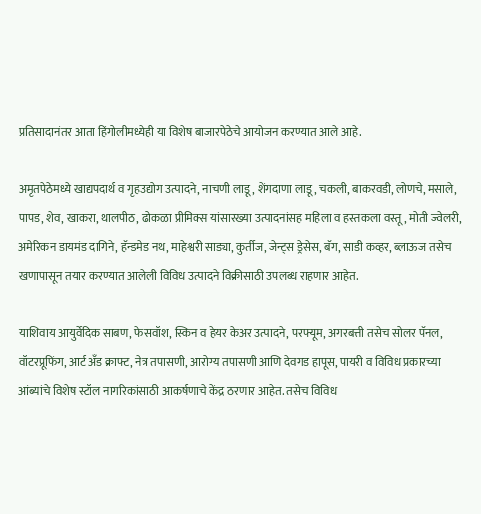प्रतिसादानंतर आता हिंगोलीमध्येही या विशेष बाजारपेठेचे आयोजन करण्यात आले आहे.

अमृतपेठेमध्ये खाद्यपदार्थ व गृहउद्योग उत्पादने, नाचणी लाडू, शेंगदाणा लाडू, चकली, बाकरवडी, लोणचे, मसाले, पापड, शेव, खाकरा, थालपीठ, ढोकळा प्रीमिक्स यांसारख्या उत्पादनांसह महिला व हस्तकला वस्तू, मोती ज्वेलरी, अमेरिकन डायमंड दागिने, हॅन्डमेड नथ, माहेश्वरी साड्या, कुर्तीज, जेन्ट्स ड्रेसेस, बॅग, साडी कव्हर, ब्लाऊज तसेच खणापासून तयार करण्यात आलेली विविध उत्पादने विक्रीसाठी उपलब्ध राहणार आहेत.

याशिवाय आयुर्वेदिक साबण, फेसवॉश, स्किन व हेयर केअर उत्पादने, परफ्यूम, अगरबत्ती तसेच सोलर पॅनल, वॉटरप्रूफिंग, आर्ट अँड क्राफ्ट, नेत्र तपासणी, आरोग्य तपासणी आणि देवगड हापूस, पायरी व विविध प्रकारच्या आंब्यांचे विशेष स्टॉल नागरिकांसाठी आकर्षणाचे केंद्र ठरणार आहेत. तसेच विविध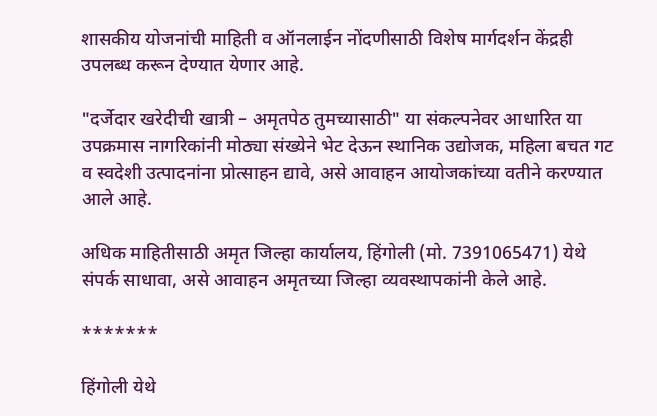शासकीय योजनांची माहिती व ऑनलाईन नोंदणीसाठी विशेष मार्गदर्शन केंद्रही उपलब्ध करून देण्यात येणार आहे.

"दर्जेदार खरेदीची खात्री – अमृतपेठ तुमच्यासाठी" या संकल्पनेवर आधारित या उपक्रमास नागरिकांनी मोठ्या संख्येने भेट देऊन स्थानिक उद्योजक, महिला बचत गट व स्वदेशी उत्पादनांना प्रोत्साहन द्यावे, असे आवाहन आयोजकांच्या वतीने करण्यात आले आहे.

अधिक माहितीसाठी अमृत जिल्हा कार्यालय, हिंगोली (मो. 7391065471) येथे संपर्क साधावा, असे आवाहन अमृतच्या जिल्हा व्यवस्थापकांनी केले आहे.

*******

हिंगोली येथे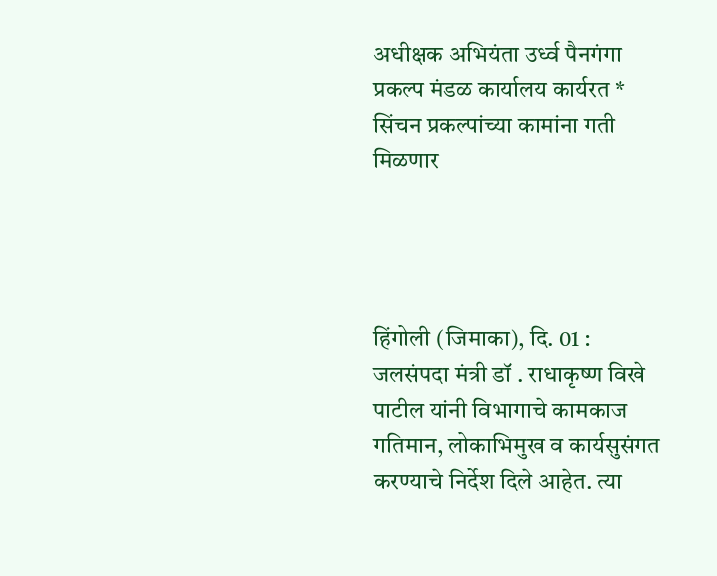अधीक्षक अभियंता उर्ध्व पैनगंगा प्रकल्प मंडळ कार्यालय कार्यरत * सिंचन प्रकल्पांच्या कामांना गती मिळणार




हिंगोली (जिमाका), दि. 01 : जलसंपदा मंत्री डॉ . राधाकृष्ण विखे पाटील यांनी विभागाचे कामकाज गतिमान, लोकाभिमुख व कार्यसुसंगत करण्याचे निर्देश दिले आहेत. त्या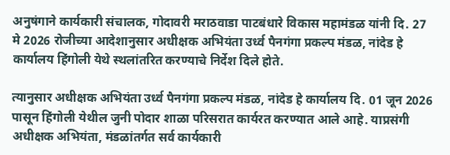अनुषंगाने कार्यकारी संचालक, गोदावरी मराठवाडा पाटबंधारे विकास महामंडळ यांनी दि. 27 मे 2026 रोजीच्या आदेशानुसार अधीक्षक अभियंता उर्ध्व पैनगंगा प्रकल्प मंडळ, नांदेड हे कार्यालय हिंगोली येथे स्थलांतरित करण्याचे निर्देश दिले होते.

त्यानुसार अधीक्षक अभियंता उर्ध्व पैनगंगा प्रकल्प मंडळ, नांदेड हे कार्यालय दि. 01 जून 2026 पासून हिंगोली येथील जुनी पोदार शाळा परिसरात कार्यरत करण्यात आले आहे. याप्रसंगी अधीक्षक अभियंता, मंडळांतर्गत सर्व कार्यकारी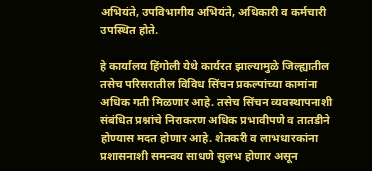अभियंते, उपविभागीय अभियंते, अधिकारी व कर्मचारी उपस्थित होते.

हे कार्यालय हिंगोली येथे कार्यरत झाल्यामुळे जिल्ह्यातील तसेच परिसरातील विविध सिंचन प्रकल्पांच्या कामांना अधिक गती मिळणार आहे. तसेच सिंचन व्यवस्थापनाशी संबंधित प्रश्नांचे निराकरण अधिक प्रभावीपणे व तातडीने होण्यास मदत होणार आहे. शेतकरी व लाभधारकांना प्रशासनाशी समन्वय साधणे सुलभ होणार असून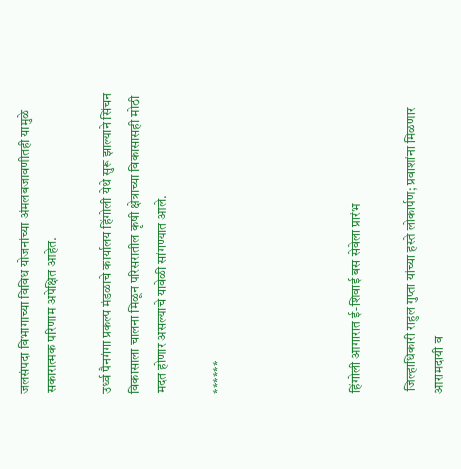जलसंपदा विभागाच्या विविध योजनांच्या अंमलबजावणीतही यामुळे सकारात्मक परिणाम अपेक्षित आहेत.

उर्ध्व पैनगंगा प्रकल्प मंडळाचे कार्यालय हिंगोली येथे सुरू झाल्याने सिंचन विकासाला चालना मिळून परिसरातील कृषी क्षेत्राच्या विकासासही मोठी मदत होणार असल्याचे यावेळी सांगण्यात आले.

******




हिंगोली आगारात ई-शिवाई बस सेवेला प्रारंभ

 जिल्हाधिकारी राहुल गुप्ता यांच्या हस्ते लोकार्पण; प्रवाशांना मिळणार आरामदायी व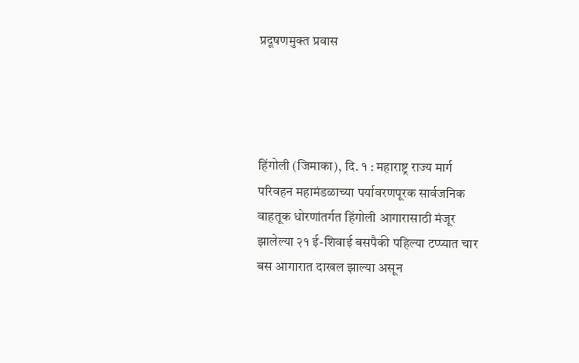प्रदूषणमुक्त प्रवास




हिंगोली (जिमाका), दि. १ : महाराष्ट्र राज्य मार्ग परिवहन महामंडळाच्या पर्यावरणपूरक सार्वजनिक वाहतूक धोरणांतर्गत हिंगोली आगारासाठी मंजूर झालेल्या २१ ई-शिवाई बसपैकी पहिल्या टप्प्यात चार बस आगारात दाखल झाल्या असून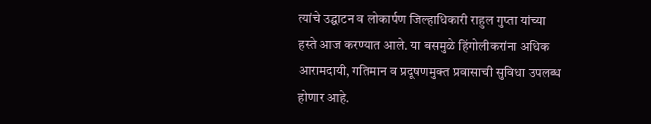त्यांचे उद्घाटन व लोकार्पण जिल्हाधिकारी राहुल गुप्ता यांच्या हस्ते आज करण्यात आले. या बसमुळे हिंगोलीकरांना अधिक आरामदायी, गतिमान व प्रदूषणमुक्त प्रवासाची सुविधा उपलब्ध होणार आहे.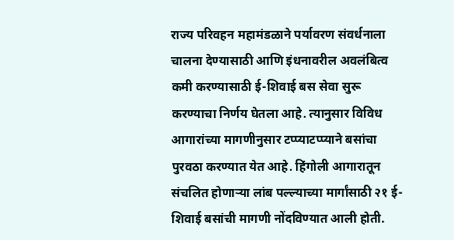राज्य परिवहन महामंडळाने पर्यावरण संवर्धनाला चालना देण्यासाठी आणि इंधनावरील अवलंबित्व कमी करण्यासाठी ई-शिवाई बस सेवा सुरू करण्याचा निर्णय घेतला आहे. त्यानुसार विविध आगारांच्या मागणीनुसार टप्प्याटप्प्याने बसांचा पुरवठा करण्यात येत आहे. हिंगोली आगारातून संचलित होणाऱ्या लांब पल्ल्याच्या मार्गांसाठी २१ ई-शिवाई बसांची मागणी नोंदविण्यात आली होती.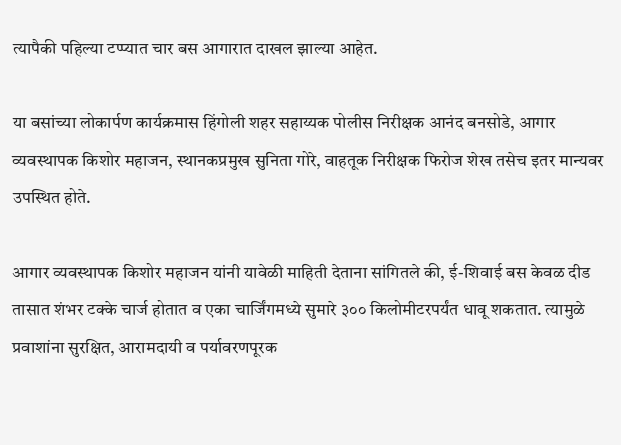त्यापैकी पहिल्या टप्प्यात चार बस आगारात दाखल झाल्या आहेत.

या बसांच्या लोकार्पण कार्यक्रमास हिंगोली शहर सहाय्यक पोलीस निरीक्षक आनंद बनसोडे, आगार व्यवस्थापक किशोर महाजन, स्थानकप्रमुख सुनिता गोरे, वाहतूक निरीक्षक फिरोज शेख तसेच इतर मान्यवर उपस्थित होते.

आगार व्यवस्थापक किशोर महाजन यांनी यावेळी माहिती देताना सांगितले की, ई-शिवाई बस केवळ दीड तासात शंभर टक्के चार्ज होतात व एका चार्जिंगमध्ये सुमारे ३०० किलोमीटरपर्यंत धावू शकतात. त्यामुळे प्रवाशांना सुरक्षित, आरामदायी व पर्यावरणपूरक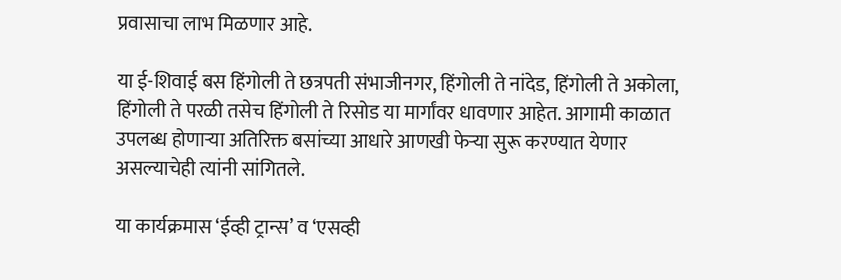प्रवासाचा लाभ मिळणार आहे.

या ई-शिवाई बस हिंगोली ते छत्रपती संभाजीनगर, हिंगोली ते नांदेड, हिंगोली ते अकोला, हिंगोली ते परळी तसेच हिंगोली ते रिसोड या मार्गांवर धावणार आहेत. आगामी काळात उपलब्ध होणाऱ्या अतिरिक्त बसांच्या आधारे आणखी फेऱ्या सुरू करण्यात येणार असल्याचेही त्यांनी सांगितले.

या कार्यक्रमास ‘ईव्ही ट्रान्स’ व ‘एसव्ही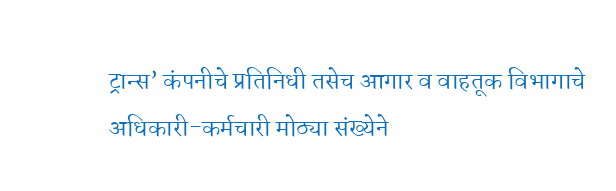ट्रान्स’ कंपनीचे प्रतिनिधी तसेच आगार व वाहतूक विभागाचे अधिकारी-कर्मचारी मोठ्या संख्येने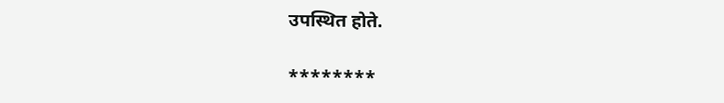उपस्थित होते.

********